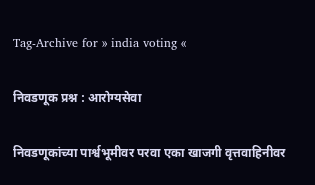Tag-Archive for » india voting «

निवडणूक प्रश्न : आरोग्यसेवा

निवडणूकांच्या पार्श्वभूमीवर परवा एका खाजगी वृत्तवाहिनीवर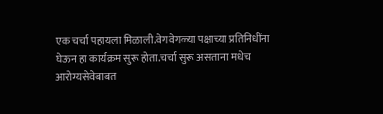एक चर्चा पहायला मिळाली.वेगवेगळ्या पक्षाच्या प्रतिनिधींना घेऊन हा कार्यक्रम सुरू होता.चर्चा सुरू असताना मधेच आरोग्यसेवेबाबत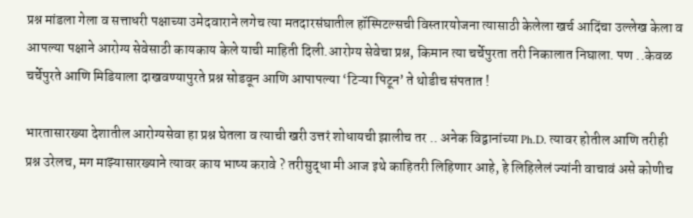प्रश्न मांडला गेला व सत्ताधरी पक्षाच्या उमेदवाराने लगेच त्या मतदारसंघातील हॉस्पिटल्सची विस्तारयोजना त्यासाठी केलेला खर्च आदिंचा उल्लेख केला व आपल्या पक्षाने आरोग्य सेवेसाठी कायकाय केले याची माहिती दिली.आरोग्य सेवेचा प्रश्न, किमान त्या चर्चेपुरता तरी निकालात निघाला. पण ..केवळ चर्चेपुरते आणि मिडियाला दाखवण्यापुरते प्रश्न सोडवून आणि आपापल्या ‘टिऱ्या पिटून’ ते थोडीच संपतात !

भारतासारख्या देशातील आरोग्यसेवा हा प्रश्न घेतला व त्याची खरी उत्तरं शोधायची झालीच तर .. अनेक विद्वानांच्या Ph.D. त्यावर होतील आणि तरीही प्रश्न उरेलच, मग माझ्यासारख्याने त्यावर काय भाष्य करावे ? तरीसुद्धा मी आज इथे काहितरी लिहिणार आहे, हे लिहिलेलं ज्यांनी वाचावं असे कोणीच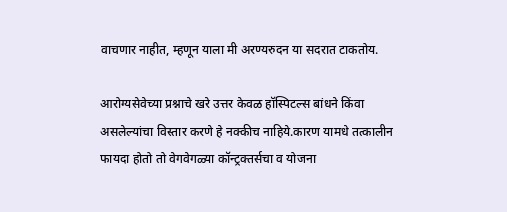वाचणार नाहीत, म्हणून याला मी अरण्यरुदन या सदरात टाकतोय.

आरोग्यसेवेच्या प्रश्नाचे खरे उत्तर केवळ हॉस्पिटल्स बांधने किंवा असलेल्यांचा विस्तार करणे हे नक्कीच नाहिये.कारण यामधे तत्कालीन फायदा होतो तो वेगवेगळ्या कॉन्ट्रक्तर्सचा व योजना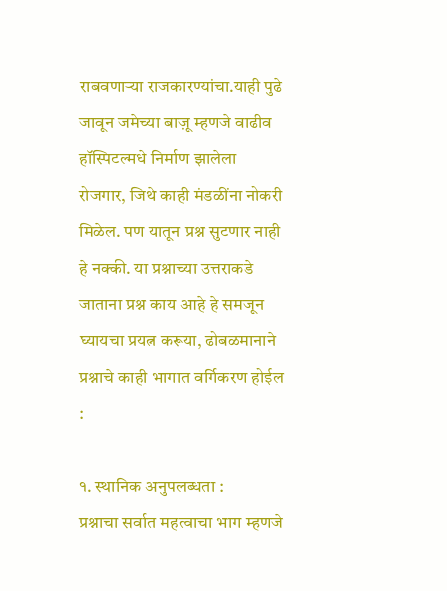राबवणाऱ्या राजकारण्यांचा.याही पुढे जावून जमेच्या बाज़ू म्हणजे वाढीव हॉस्पिटल्मधे निर्माण झालेला रोजगार, जिथे काही मंडळींना नोकरी मिळेल. पण यातून प्रश्न सुटणार नाही हे नक्की. या प्रश्नाच्या उत्तराकडे जाताना प्रश्न काय आहे हे समजून घ्यायचा प्रयत्न करूया, ढोबळमानाने प्रश्नाचे काही भागात वर्गिकरण होईल :

१. स्थानिक अनुपलब्धता :
प्रश्नाचा सर्वात महत्वाचा भाग म्हणजे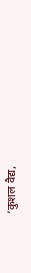‘कुशल वैद्य,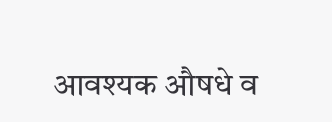आवश्यक औषधे व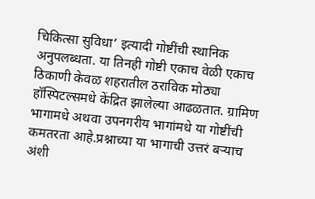चिकित्सा सुविधा’ इत्यादी गोष्टींची स्थानिक अनुपलब्धता. या तिनही गोष्टी एकाच वेळी एकाच ठिकाणी केवळ शहरातील ठराविक मोठ्या हॉस्पिटल्समधे केंद्रित झालेल्या आढळतात. ग्रामिण भागामधे अथवा उपनगरीय भागांमधे या गोष्टींची कमतरता आहे.प्रश्नाच्या या भागाची उत्तरं बऱ्याच अंशी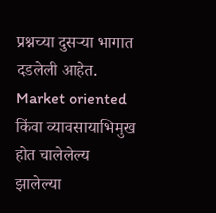प्रश्नच्या दुसऱ्या भागात दडलेली आहेत. Market oriented किंवा व्यावसायाभिमुख होत चालेलेल्य झालेल्या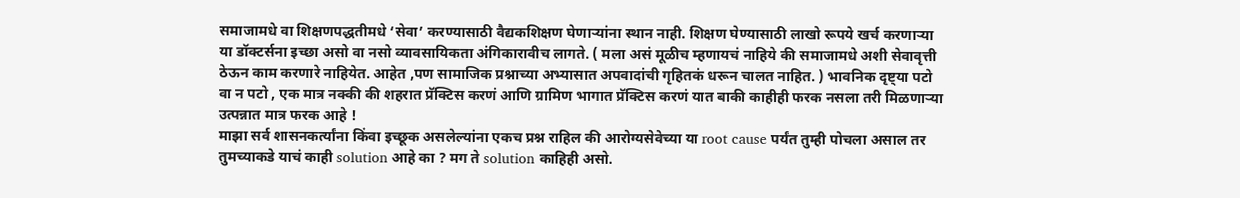समाजामधे वा शिक्षणपद्धतीमधे ‘सेवा’ करण्यासाठी वैद्यकशिक्षण घेणाऱ्यांना स्थान नाही. शिक्षण घेण्यासाठी लाखो रूपये खर्च करणाऱ्या या डॉक्टर्सना इच्छा असो वा नसो व्यावसायिकता अंगिकारावीच लागते. ( मला असं मूळीच म्हणायचं नाहिये की समाजामधे अशी सेवावृत्ती ठेऊन काम करणारे नाहियेत. आहेत ,पण सामाजिक प्रश्नाच्या अभ्यासात अपवादांची गृहितकं धरून चालत नाहित. ) भावनिक दृष्ट्या पटो वा न पटो , एक मात्र नक्की की शहरात प्रॅक्टिस करणं आणि ग्रामिण भागात प्रॅक्टिस करणं यात बाकी काहीही फरक नसला तरी मिळणाऱ्या उत्पन्नात मात्र फरक आहे !
माझा सर्व शासनकर्त्यांना किंवा इच्छूक असलेल्यांना एकच प्रश्न राहिल की आरोग्यसेवेच्या या root cause पर्यंत तुम्ही पोचला असाल तर तुमच्याकडे याचं काही solution आहे का ? मग ते solution काहिही असो.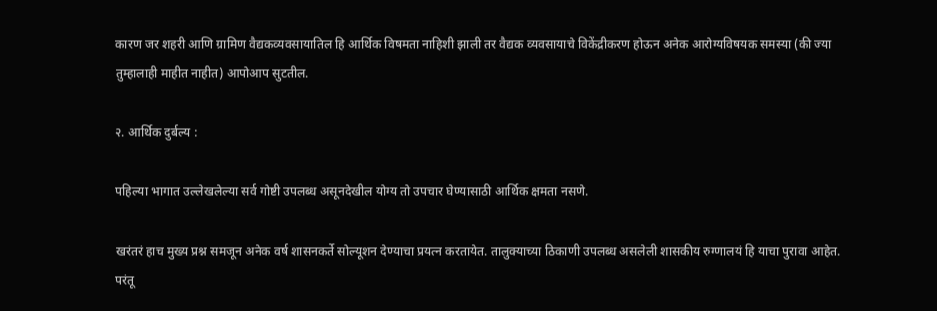कारण जर शहरी आणि ग्रामिण वैद्यकव्यवसायातिल हि आर्थिक विषमता नाहिशी झाली तर वैद्यक व्यवसायाचे विकेंद्रीकरण होऊन अनेक आरोग्यविषयक समस्या (की ज्या तुम्हालाही माहीत नाहीत) आपोआप सुटतील.

२. आर्थिक दुर्बल्य :

पहिल्या भागात उल्लेखलेल्या सर्व गोष्टी उपलब्ध असूनदेखील योग्य तो उपचार घेण्यासाठी आर्थिक क्षमता नसणे.

खरंतरं हाच मुख्य प्रश्न समजून अनेक वर्ष शासनकर्ते सोल्यूशन देण्याचा प्रयत्न करतायेत. तालुक्याच्या ठिकाणी उपलब्ध असलेली शासकीय रुग्णालयं हि याचा पुरावा आहेत. परंतू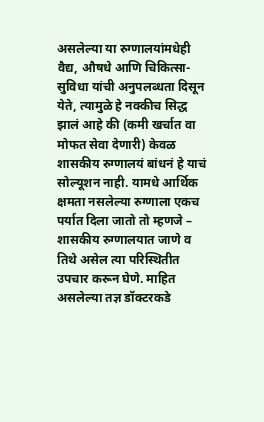असलेल्या या रुग्णालयांमधेही वैद्य, औषधे आणि चिकित्सा-सुविधा यांची अनुपलब्धता दिसून येते, त्यामुळे हे नक्कीच सिद्ध झालं आहे की (कमी खर्चात वा मोफत सेवा देणारी) केवळ शासकीय रुग्णालयं बांधनं हे याचं सोल्यूशन नाही. यामधे आर्थिक क्षमता नसलेल्या रुग्णाला एकच पर्यात दिला जातो तो म्हणजे – शासकीय रुग्णालयात जाणे व तिथे असेल त्या परिस्थितीत उपचार करून घेणे. माहित असलेल्या तज्ञ डॉक्टरकडे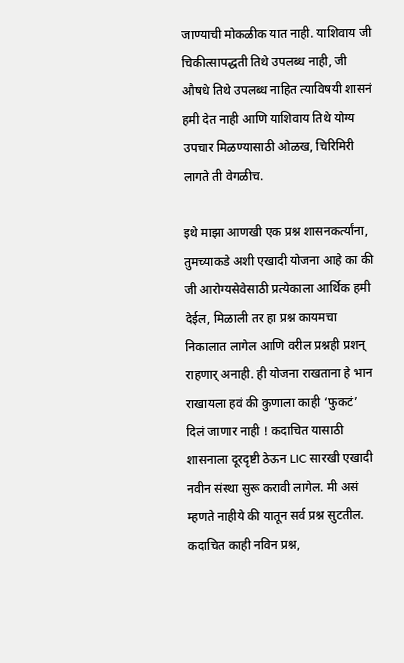जाण्याची मोकळीक यात नाही. याशिवाय जी चिकीत्सापद्धती तिथे उपलब्ध नाही, जी औषधे तिथे उपलब्ध नाहित त्याविषयी शासनं हमी देत नाही आणि याशिवाय तिथे योग्य उपचार मिळण्यासाठी ओळख, चिरिमिरी लागते ती वेगळीच.

इथे माझा आणखी एक प्रश्न शासनकर्त्यांना, तुमच्याकडे अशी एखादी योजना आहे का की जी आरोग्यसेवेसाठी प्रत्येकाला आर्थिक हमी देईल, मिळाली तर हा प्रश्न कायमचा निकालात लागेल आणि वरील प्रश्नही प्रशन् राहणार् अनाही. ही योजना राखताना हे भान राखायला हवं की कुणाला काही ‘फुकटं’ दिलं जाणार नाही ! कदाचित यासाठी शासनाला दूरदृष्टी ठेऊन LIC सारखी एखादी नवीन संस्था सुरू करावी लागेल. मी असं म्हणते नाहीये की यातून सर्व प्रश्न सुटतील. कदाचित काही नविन प्रश्न,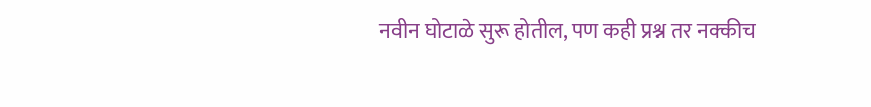नवीन घोटाळे सुरू होतील, पण कही प्रश्न तर नक्कीच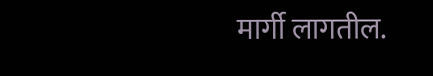मार्गी लागतील.